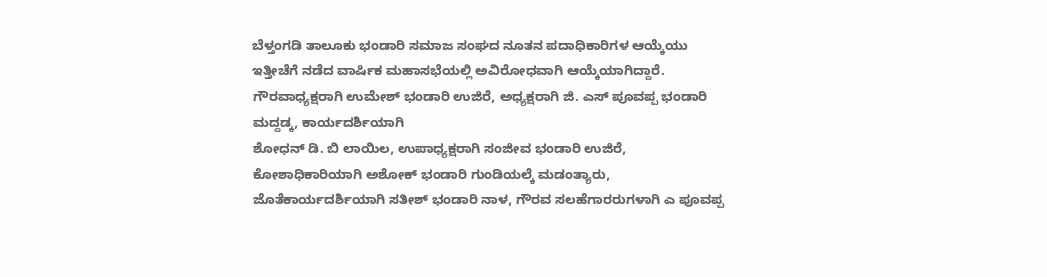ಬೆಳ್ತಂಗಡಿ ತಾಲೂಕು ಭಂಡಾರಿ ಸಮಾಜ ಸಂಘದ ನೂತನ ಪದಾಧಿಕಾರಿಗಳ ಆಯ್ಕೆಯು ಇತ್ತೀಚೆಗೆ ನಡೆದ ವಾರ್ಷಿಕ ಮಹಾಸಭೆಯಲ್ಲಿ ಅವಿರೋಧವಾಗಿ ಆಯ್ಕೆಯಾಗಿದ್ದಾರೆ.
ಗೌರವಾಧ್ಯಕ್ಷರಾಗಿ ಉಮೇಶ್ ಭಂಡಾರಿ ಉಜಿರೆ, ಅಧ್ಯಕ್ಷರಾಗಿ ಜಿ. ಎಸ್ ಪೂವಪ್ಪ ಭಂಡಾರಿ ಮದ್ದಡ್ಕ, ಕಾರ್ಯದರ್ಶಿಯಾಗಿ
ಶೋಧನ್ ಡಿ. ಬಿ ಲಾಯಿಲ, ಉಪಾಧ್ಯಕ್ಷರಾಗಿ ಸಂಜೀವ ಭಂಡಾರಿ ಉಜಿರೆ, ಕೋಶಾಧಿಕಾರಿಯಾಗಿ ಅಶೋಕ್ ಭಂಡಾರಿ ಗುಂಡಿಯಲ್ಕೆ ಮಡಂತ್ಯಾರು, ಜೊತೆಕಾರ್ಯದರ್ಶಿಯಾಗಿ ಸತೀಶ್ ಭಂಡಾರಿ ನಾಳ, ಗೌರವ ಸಲಹೆಗಾರರುಗಳಾಗಿ ಎ ಪೂವಪ್ಪ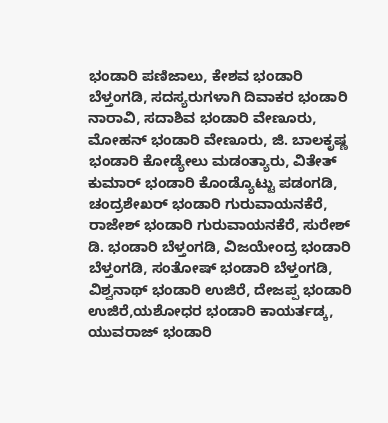ಭಂಡಾರಿ ಪಣಿಜಾಲು, ಕೇಶವ ಭಂಡಾರಿ ಬೆಳ್ತಂಗಡಿ, ಸದಸ್ಯರುಗಳಾಗಿ ದಿವಾಕರ ಭಂಡಾರಿ ನಾರಾವಿ, ಸದಾಶಿವ ಭಂಡಾರಿ ವೇಣೂರು, ಮೋಹನ್ ಭಂಡಾರಿ ವೇಣೂರು, ಜಿ. ಬಾಲಕೃಷ್ಣ ಭಂಡಾರಿ ಕೋಡ್ಯೇಲು ಮಡಂತ್ಯಾರು, ವಿತೇತ್ ಕುಮಾರ್ ಭಂಡಾರಿ ಕೊಂಡ್ಯೊಟ್ಟು ಪಡಂಗಡಿ, ಚಂದ್ರಶೇಖರ್ ಭಂಡಾರಿ ಗುರುವಾಯನಕೆರೆ, ರಾಜೇಶ್ ಭಂಡಾರಿ ಗುರುವಾಯನಕೆರೆ, ಸುರೇಶ್ ಡಿ. ಭಂಡಾರಿ ಬೆಳ್ತಂಗಡಿ, ವಿಜಯೇಂದ್ರ ಭಂಡಾರಿ ಬೆಳ್ತಂಗಡಿ, ಸಂತೋಷ್ ಭಂಡಾರಿ ಬೆಳ್ತಂಗಡಿ, ವಿಶ್ವನಾಥ್ ಭಂಡಾರಿ ಉಜಿರೆ, ದೇಜಪ್ಪ ಭಂಡಾರಿ ಉಜಿರೆ,ಯಶೋಧರ ಭಂಡಾರಿ ಕಾಯರ್ತಡ್ಕ, ಯುವರಾಜ್ ಭಂಡಾರಿ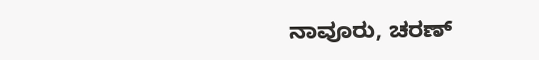ನಾವೂರು, ಚರಣ್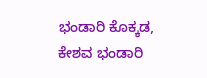ಭಂಡಾರಿ ಕೊಕ್ಕಡ, ಕೇಶವ ಭಂಡಾರಿ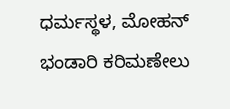ಧರ್ಮಸ್ಥಳ, ಮೋಹನ್ ಭಂಡಾರಿ ಕರಿಮಣೇಲು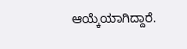ಆಯ್ಕೆಯಾಗಿದ್ದಾರೆ.